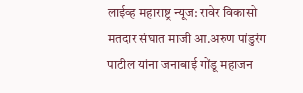लाईव्ह महाराष्ट्र न्यूज: रावेर विकासो मतदार संघात माजी आ.अरुण पांडुरंग पाटील यांना जनाबाई गोंडू महाजन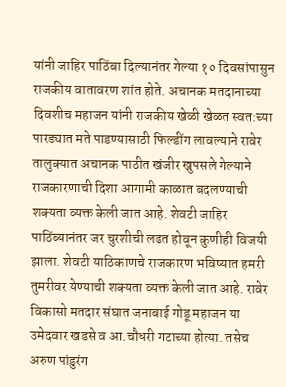यांनी जाहिर पाठिंबा दिल्यानंतर गेल्या १० दिवसांपासुन राजकीय वातावरण शांत होते. अचानक मतदानाच्या दिवशीच महाजन यांनी राजकीय खेळी खेळत स्वत:च्या पारड्यात मते पाडण्यासाठी फिल्डींग लावल्याने रावेर तालुक्यात अचानक पाठीत खंजीर खुपसले गेल्याने राजकारणाची दिशा आगामी काळात बदलण्याची शक्यता व्यक्त केली जात आहे. शेवटी जाहिर पाठिंब्यानंतर जर चुरशीची लढत होवून कुणीही विजयी झाला. शेवटी याठिकाणचे राजकारण भविष्यात हमरी तुमरीवर येण्याची शक्यता व्यक्त केली जात आहे. रावेर विकासो मतदार संघात जनाबाई गोडू महाजन या उमेदवार खडसे व आ.चौधरी गटाच्या होत्या. तसेच अरुण पांडुरंग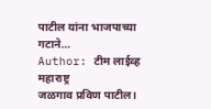पाटील यांना भाजपाच्या गटाने…
Author: टीम लाईव्ह महाराष्ट्र
जळगाव प्रविण पाटील।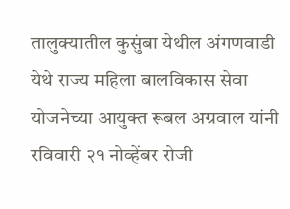तालुक्यातील कुसुंबा येथील अंगणवाडी येथे राज्य महिला बालविकास सेवा योजनेच्या आयुक्त रूबल अग्रवाल यांनी रविवारी २१ नोव्हेंबर रोजी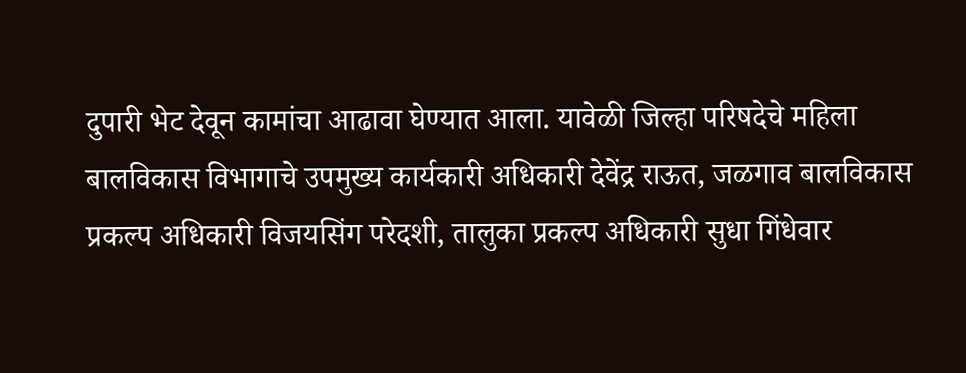दुपारी भेट देवून कामांचा आढावा घेण्यात आला. यावेळी जिल्हा परिषदेचे महिला बालविकास विभागाचे उपमुख्य कार्यकारी अधिकारी देवेंद्र राऊत, जळगाव बालविकास प्रकल्प अधिकारी विजयसिंग परेदशी, तालुका प्रकल्प अधिकारी सुधा गिंधेवार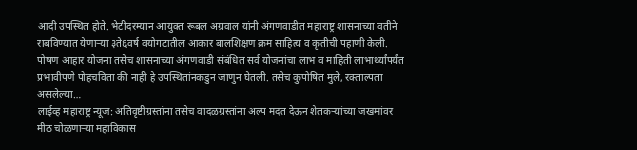आदी उपस्थित होते. भेटीदरम्यान आयुक्त रूबल अग्रवाल यांनी अंगणवाडीत महाराष्ट्र शासनाच्या वतीने राबविण्यात येणाऱ्या ३ते६वर्ष वयोगटातील आकार बालशिक्षण क्रम साहित्य व कृतीची पहाणी केली. पोषण आहार योजना तसेच शासनाच्या अंगणवाडी संबंधित सर्व योजनांचा लाभ व माहिती लाभार्थ्यांपर्यंत प्रभावीपणे पोहचविता की नाही हे उपस्थितांनकडुन जाणुन घेतली. तसेच कुपोषित मुले, रक्ताल्पता असलेल्या…
लाईव्ह महाराष्ट्र न्यूज: अतिवृष्टीग्रस्तांना तसेच वादळग्रस्तांना अल्प मदत देऊन शेतकऱ्यांच्या जखमांवर मीठ चोळणाऱ्या महाविकास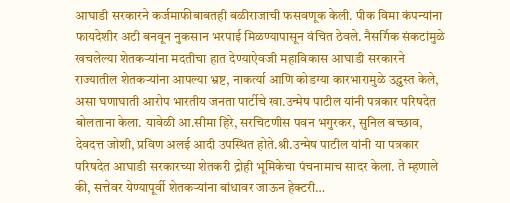आघाडी सरकारने कर्जमाफीबाबतही बळीराजाची फसवणूक केली. पीक विमा कंपन्यांना फायदेशीर अटी बनवून नुकसान भरपाई मिळण्यापासून वंचित ठेवले. नैसर्गिक संकटांमुळे खचलेल्या शेतकऱ्यांना मदतीचा हात देण्याऐवजी महाविकास आघाडी सरकारने राज्यातील शेतकऱ्यांना आपल्या भ्रष्ट, नाकर्त्या आणि कोडग्या कारभारामुळे उद्ध्वस्त केले, असा घणाघाती आरोप भारतीय जनता पार्टीचे खा.उन्मेष पाटील यांनी पत्रकार परिषदेत बोलताना केला. यावेळी आ.सीमा हिरे, सरचिटणीस पवन भगुरकर, सुनिल बच्छाव, देवदत्त जोशी, प्रविण अलई आदी उपस्थित होते.श्री.उन्मेष पाटील यांनी या पत्रकार परिषदेत आघाडी सरकारच्या शेतकरी द्रोही भूमिकेचा पंचनामाच सादर केला. ते म्हणाले की, सत्तेवर येण्यापूर्वी शेतकऱ्यांना बांधावर जाऊन हेक्टरी…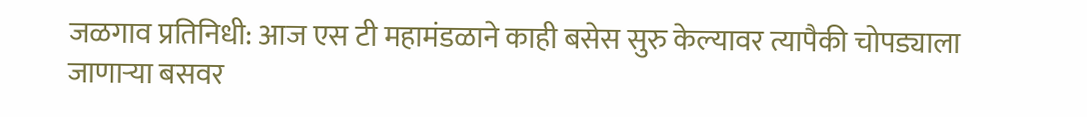जळगाव प्रतिनिधी: आज एस टी महामंडळाने काही बसेस सुरु केल्यावर त्यापैकी चोपड्याला जाणाऱ्या बसवर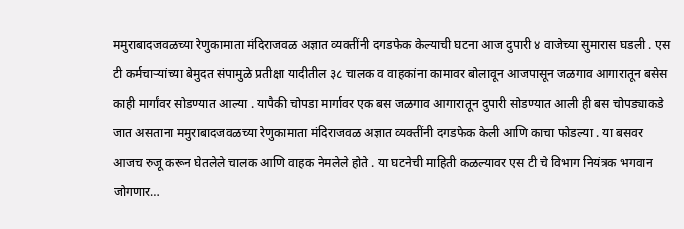ममुराबादजवळच्या रेणुकामाता मंदिराजवळ अज्ञात व्यक्तींनी दगडफेक केल्याची घटना आज दुपारी ४ वाजेच्या सुमारास घडली . एस टी कर्मचाऱ्यांच्या बेमुदत संपामुळे प्रतीक्षा यादीतील ३८ चालक व वाहकांना कामावर बोलावून आजपासून जळगाव आगारातून बसेस काही मार्गांवर सोडण्यात आल्या . यापैकी चोपडा मार्गावर एक बस जळगाव आगारातून दुपारी सोडण्यात आली ही बस चोपड्याकडे जात असताना ममुराबादजवळच्या रेणुकामाता मंदिराजवळ अज्ञात व्यक्तींनी दगडफेक केली आणि काचा फोडल्या . या बसवर आजच रुजू करून घेतलेले चालक आणि वाहक नेमलेले होते . या घटनेची माहिती कळल्यावर एस टी चे विभाग नियंत्रक भगवान जोगणार…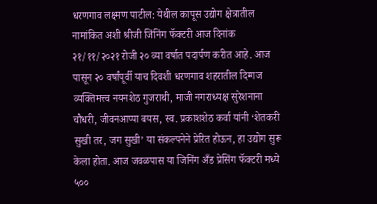धरणगाव लक्ष्मण पाटील: येथील कापूस उद्योग क्षेत्रातील नामांकित अशी श्रीजी जिंनिंग फॅक्टरी आज दिनांक २१/११/२०२१ रोजी २० व्या वर्षात पदार्पण करीत आहे. आज पासून २० वर्षांपूर्वी याच दिवशी धरणगाव शहरातील दिग्गज व्यक्तिमत्त्व नयनशेठ गुजराथी, माजी नगराध्यक्ष सुरेशनाना चौधरी, जीवनआप्पा बयस, स्व. प्रकाशशेठ कर्वा यांनी ‘शेतकरी सुखी तर, जग सुखी’ या संकल्पनेने प्रेरित होऊन, हा उद्योग सुरू केला होता. आज जवळपास या जिनिंग अँड प्रेसिंग फॅक्टरी मध्ये ५००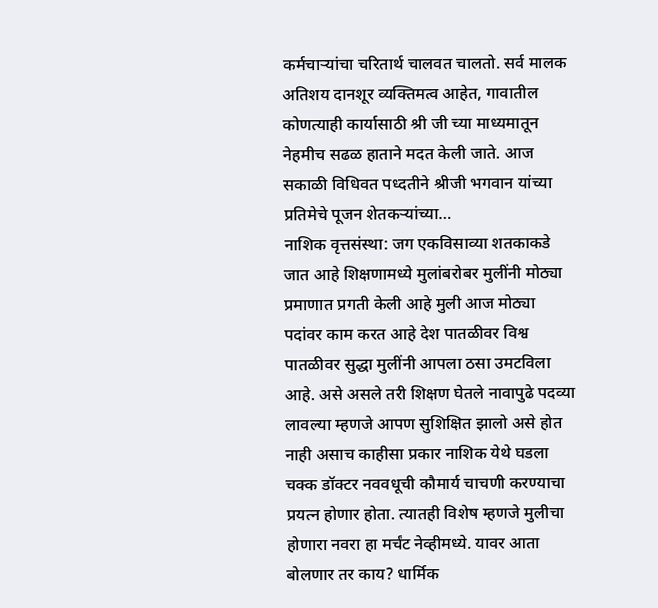कर्मचाऱ्यांचा चरितार्थ चालवत चालतो. सर्व मालक अतिशय दानशूर व्यक्तिमत्व आहेत, गावातील कोणत्याही कार्यासाठी श्री जी च्या माध्यमातून नेहमीच सढळ हाताने मदत केली जाते. आज सकाळी विधिवत पध्दतीने श्रीजी भगवान यांच्या प्रतिमेचे पूजन शेतकऱ्यांच्या…
नाशिक वृत्तसंस्था: जग एकविसाव्या शतकाकडे जात आहे शिक्षणामध्ये मुलांबरोबर मुलींनी मोठ्या प्रमाणात प्रगती केली आहे मुली आज मोठ्या पदांवर काम करत आहे देश पातळीवर विश्व पातळीवर सुद्धा मुलींनी आपला ठसा उमटविला आहे. असे असले तरी शिक्षण घेतले नावापुढे पदव्या लावल्या म्हणजे आपण सुशिक्षित झालो असे होत नाही असाच काहीसा प्रकार नाशिक येथे घडला चक्क डॉक्टर नववधूची कौमार्य चाचणी करण्याचा प्रयत्न होणार होता. त्यातही विशेष म्हणजे मुलीचा होणारा नवरा हा मर्चंट नेव्हीमध्ये. यावर आता बोलणार तर काय? धार्मिक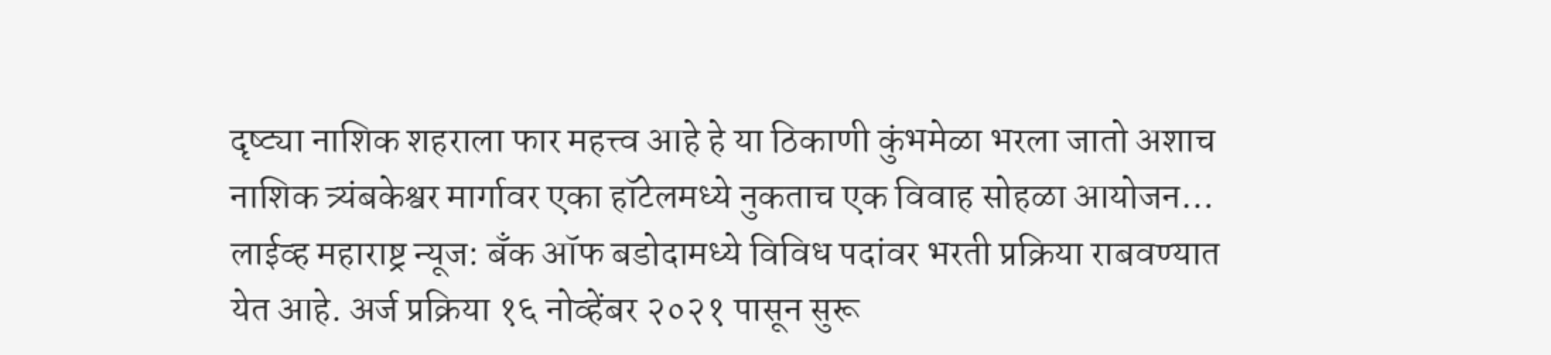दृष्ट्या नाशिक शहराला फार महत्त्व आहे हे या ठिकाणी कुंभमेळा भरला जातो अशाच नाशिक त्र्यंबकेश्वर मार्गावर एका हॉटेलमध्ये नुकताच एक विवाह सोहळा आयोजन…
लाईव्ह महाराष्ट्र न्यूज: बँक ऑफ बडोदामध्ये विविध पदांवर भरती प्रक्रिया राबवण्यात येत आहे. अर्ज प्रक्रिया १६ नोव्हेंबर २०२१ पासून सुरू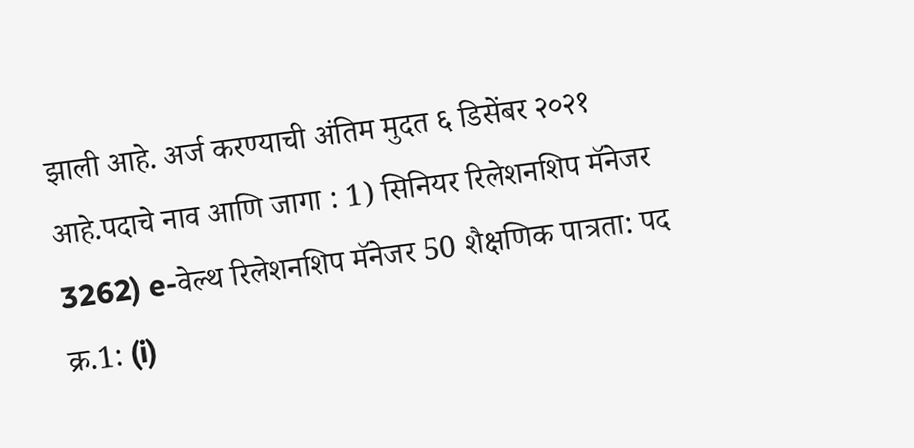झाली आहे. अर्ज करण्याची अंतिम मुदत ६ डिसेंबर २०२१ आहे.पदाचे नाव आणि जागा : 1) सिनियर रिलेशनशिप मॅनेजर 3262) e-वेल्थ रिलेशनशिप मॅनेजर 50 शैक्षणिक पात्रता: पद क्र.1: (i)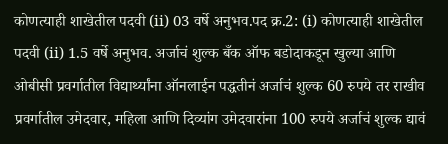कोणत्याही शाखेतील पदवी (ii) 03 वर्षे अनुभव.पद क्र.2: (i) कोणत्याही शाखेतील पदवी (ii) 1.5 वर्षे अनुभव. अर्जाचं शुल्क बँक ऑफ बडोदाकडून खुल्या आणि ओबीसी प्रवर्गातील विद्यार्थ्यांना ऑनलाईन पद्धतीनं अर्जाचं शुल्क 60 रुपये तर राखीव प्रवर्गातील उमेदवार, महिला आणि दिव्यांग उमेदवारांना 100 रुपये अर्जाचं शुल्क द्यावं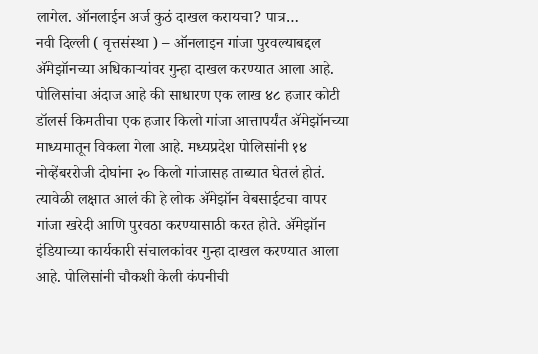लागेल. ऑनलाईन अर्ज कुठं दाखल करायचा? पात्र…
नवी दिल्ली ( वृत्तसंस्था ) – ऑनलाइन गांजा पुरवल्याबद्दल ॲमेझॉनच्या अधिकाऱ्यांवर गुन्हा दाखल करण्यात आला आहे. पोलिसांचा अंदाज आहे की साधारण एक लाख ४८ हजार कोटी डॉलर्स किमतीचा एक हजार किलो गांजा आत्तापर्यंत ॲमेझॉनच्या माध्यमातून विकला गेला आहे. मध्यप्रदेश पोलिसांनी १४ नोव्हेंबररोजी दोघांना २० किलो गांजासह ताब्यात घेतलं होतं. त्यावेळी लक्षात आलं की हे लोक ॲमेझॉन वेबसाईटचा वापर गांजा खरेदी आणि पुरवठा करण्यासाठी करत होते. ॲमेझॉन इंडियाच्या कार्यकारी संचालकांवर गुन्हा दाखल करण्यात आला आहे. पोलिसांनी चौकशी केली कंपनीची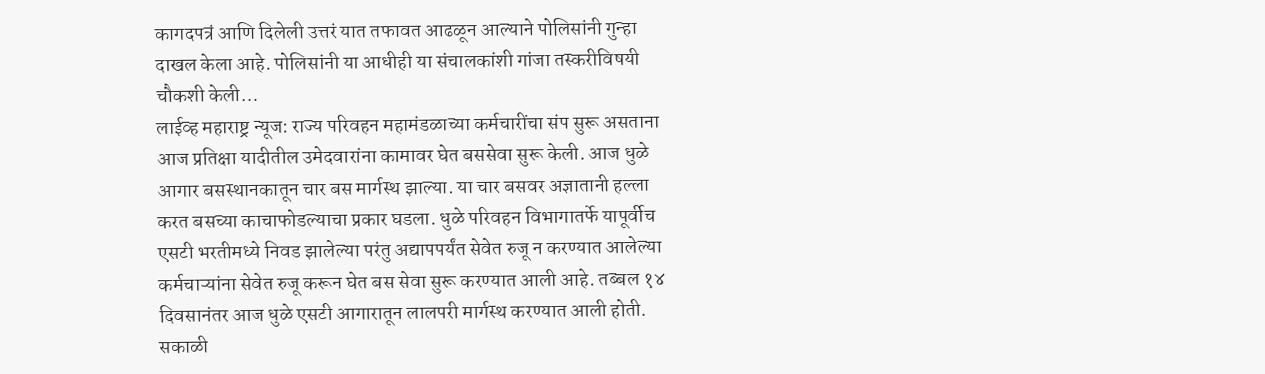कागदपत्रं आणि दिलेली उत्तरं यात तफावत आढळून आल्याने पोलिसांनी गुन्हा दाखल केला आहे. पोलिसांनी या आधीही या संचालकांशी गांजा तस्करीविषयी चौकशी केली…
लाईव्ह महाराष्ट्र न्यूज: राज्य परिवहन महामंडळाच्या कर्मचारींचा संप सुरू असताना आज प्रतिक्षा यादीतील उमेदवारांना कामावर घेत बससेवा सुरू केली. आज धुळे आगार बसस्थानकातून चार बस मार्गस्थ झाल्या. या चार बसवर अज्ञातानी हल्ला करत बसच्या काचाफोडल्याचा प्रकार घडला. धुळे परिवहन विभागातर्फे यापूर्वीच एसटी भरतीमध्ये निवड झालेल्या परंतु अद्यापपर्यंत सेवेत रुजू न करण्यात आलेल्या कर्मचाऱ्यांना सेवेत रुजू करून घेत बस सेवा सुरू करण्यात आली आहे. तब्बल १४ दिवसानंतर आज धुळे एसटी आगारातून लालपरी मार्गस्थ करण्यात आली होती. सकाळी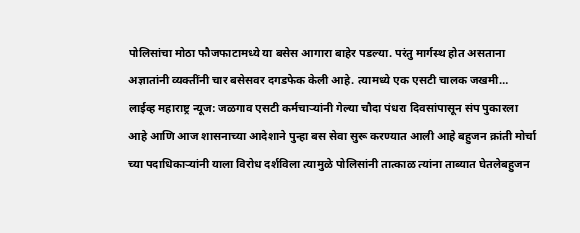पोलिसांचा मोठा फौजफाटामध्ये या बसेस आगारा बाहेर पडल्या. परंतु मार्गस्थ होत असताना अज्ञातांनी व्यक्तींनी चार बसेसवर दगडफेक केली आहे. त्यामध्ये एक एसटी चालक जखमी…
लाईव्ह महाराष्ट्र न्यूज: जळगाव एसटी कर्मचाऱ्यांनी गेल्या चौदा पंधरा दिवसांपासून संप पुकारला आहे आणि आज शासनाच्या आदेशाने पुन्हा बस सेवा सुरू करण्यात आली आहे बहुजन क्रांती मोर्चा च्या पदाधिकाऱ्यांनी याला विरोध दर्शविला त्यामुळे पोलिसांनी तात्काळ त्यांना ताब्यात घेतलेबहुजन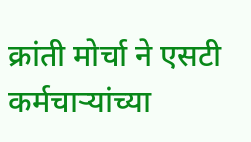क्रांती मोर्चा ने एसटी कर्मचाऱ्यांच्या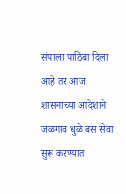संपाला पाठिंबा दिला आहे तर आज शासनाच्या आदेशाने जळगाव धुळे बस सेवा सुरू करण्यात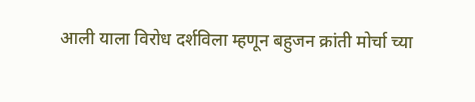आली याला विरोध दर्शविला म्हणून बहुजन क्रांती मोर्चा च्या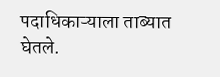पदाधिकाऱ्याला ताब्यात घेतले.